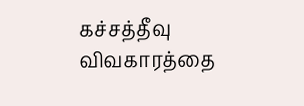கச்சத்தீவு விவகாரத்தை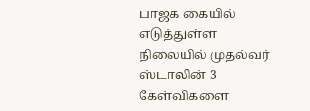பாஜக கையில் எடுத்துள்ள நிலையில் முதல்வர் ஸ்டாலின் 3 கேள்விகளை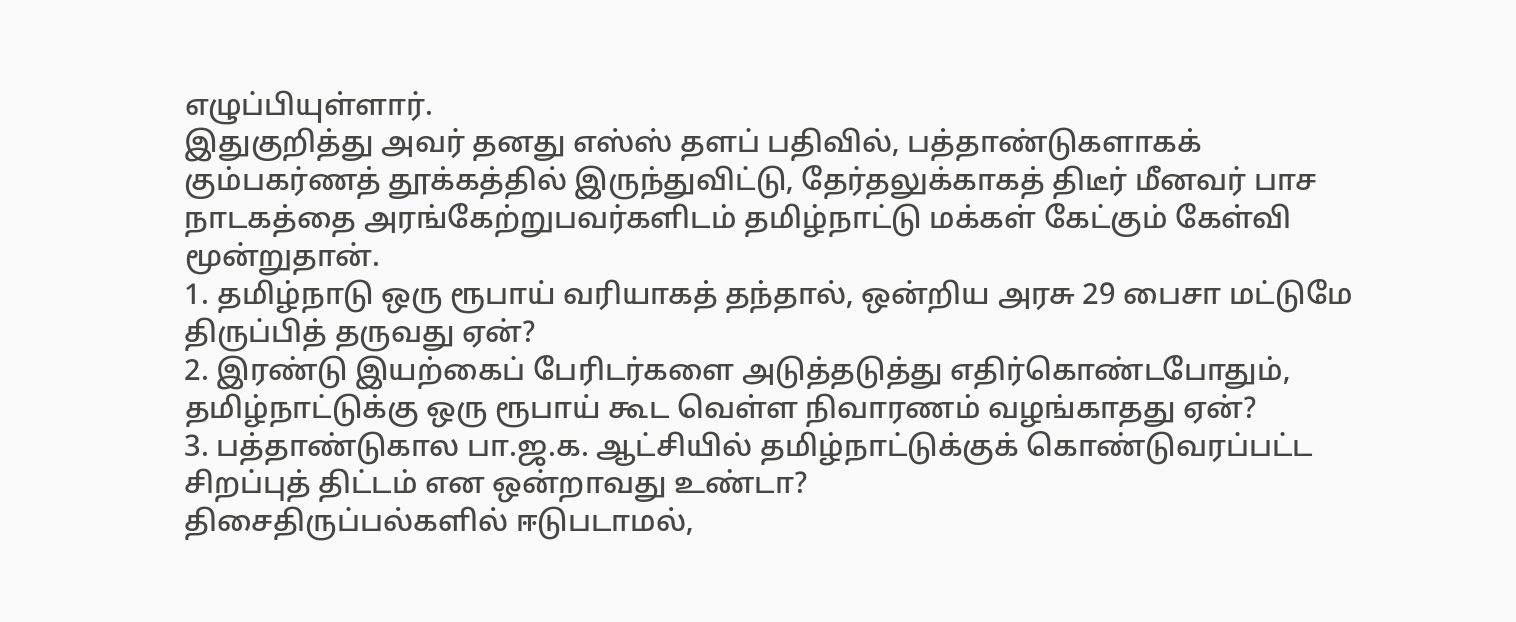எழுப்பியுள்ளார்.
இதுகுறித்து அவர் தனது எஸ்ஸ் தளப் பதிவில், பத்தாண்டுகளாகக் கும்பகர்ணத் தூக்கத்தில் இருந்துவிட்டு, தேர்தலுக்காகத் திடீர் மீனவர் பாச நாடகத்தை அரங்கேற்றுபவர்களிடம் தமிழ்நாட்டு மக்கள் கேட்கும் கேள்வி மூன்றுதான்.
1. தமிழ்நாடு ஒரு ரூபாய் வரியாகத் தந்தால், ஒன்றிய அரசு 29 பைசா மட்டுமே திருப்பித் தருவது ஏன்?
2. இரண்டு இயற்கைப் பேரிடர்களை அடுத்தடுத்து எதிர்கொண்டபோதும், தமிழ்நாட்டுக்கு ஒரு ரூபாய் கூட வெள்ள நிவாரணம் வழங்காதது ஏன்?
3. பத்தாண்டுகால பா.ஜ.க. ஆட்சியில் தமிழ்நாட்டுக்குக் கொண்டுவரப்பட்ட சிறப்புத் திட்டம் என ஒன்றாவது உண்டா?
திசைதிருப்பல்களில் ஈடுபடாமல்,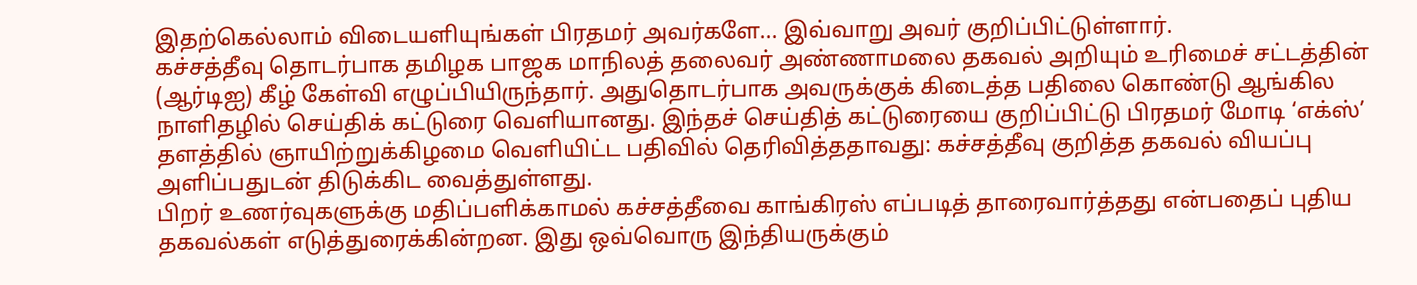இதற்கெல்லாம் விடையளியுங்கள் பிரதமர் அவர்களே... இவ்வாறு அவர் குறிப்பிட்டுள்ளார்.
கச்சத்தீவு தொடர்பாக தமிழக பாஜக மாநிலத் தலைவர் அண்ணாமலை தகவல் அறியும் உரிமைச் சட்டத்தின் (ஆர்டிஐ) கீழ் கேள்வி எழுப்பியிருந்தார். அதுதொடர்பாக அவருக்குக் கிடைத்த பதிலை கொண்டு ஆங்கில நாளிதழில் செய்திக் கட்டுரை வெளியானது. இந்தச் செய்தித் கட்டுரையை குறிப்பிட்டு பிரதமர் மோடி ‘எக்ஸ்’ தளத்தில் ஞாயிற்றுக்கிழமை வெளியிட்ட பதிவில் தெரிவித்ததாவது: கச்சத்தீவு குறித்த தகவல் வியப்பு அளிப்பதுடன் திடுக்கிட வைத்துள்ளது.
பிறர் உணர்வுகளுக்கு மதிப்பளிக்காமல் கச்சத்தீவை காங்கிரஸ் எப்படித் தாரைவார்த்தது என்பதைப் புதிய தகவல்கள் எடுத்துரைக்கின்றன. இது ஒவ்வொரு இந்தியருக்கும்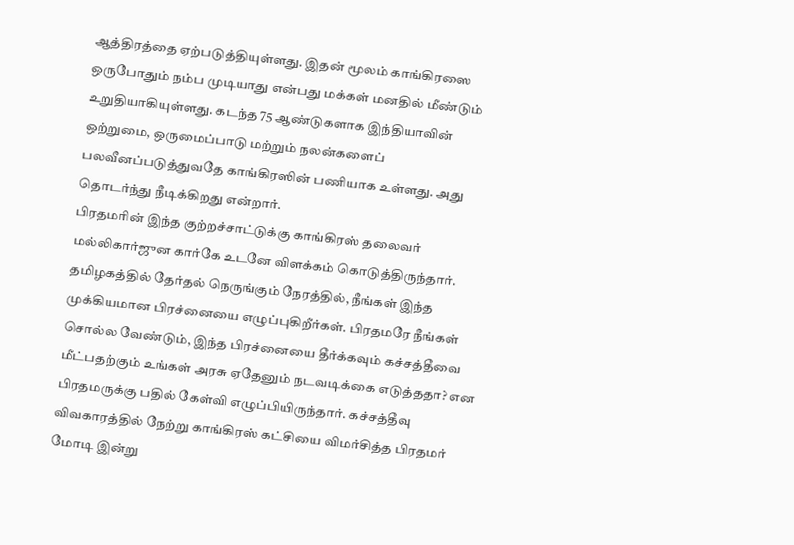ஆத்திரத்தை ஏற்படுத்தியுள்ளது. இதன் மூலம் காங்கிரஸை ஒருபோதும் நம்ப முடியாது என்பது மக்கள் மனதில் மீண்டும் உறுதியாகியுள்ளது. கடந்த 75 ஆண்டுகளாக இந்தியாவின் ஒற்றுமை, ஒருமைப்பாடு மற்றும் நலன்களைப் பலவீனப்படுத்துவதே காங்கிரஸின் பணியாக உள்ளது. அது தொடர்ந்து நீடிக்கிறது என்றார்.
பிரதமரின் இந்த குற்றச்சாட்டுக்கு காங்கிரஸ் தலைவர் மல்லிகார்ஜுன கார்கே உடனே விளக்கம் கொடுத்திருந்தார். தமிழகத்தில் தேர்தல் நெருங்கும் நேரத்தில், நீங்கள் இந்த முக்கியமான பிரச்னையை எழுப்புகிறீர்கள். பிரதமரே நீங்கள் சொல்ல வேண்டும், இந்த பிரச்னையை தீர்க்கவும் கச்சத்தீவை மீட்பதற்கும் உங்கள் அரசு ஏதேனும் நடவடிக்கை எடுத்ததா? என பிரதமருக்கு பதில் கேள்வி எழுப்பியிருந்தார். கச்சத்தீவு விவகாரத்தில் நேற்று காங்கிரஸ் கட்சியை விமர்சித்த பிரதமர் மோடி இன்று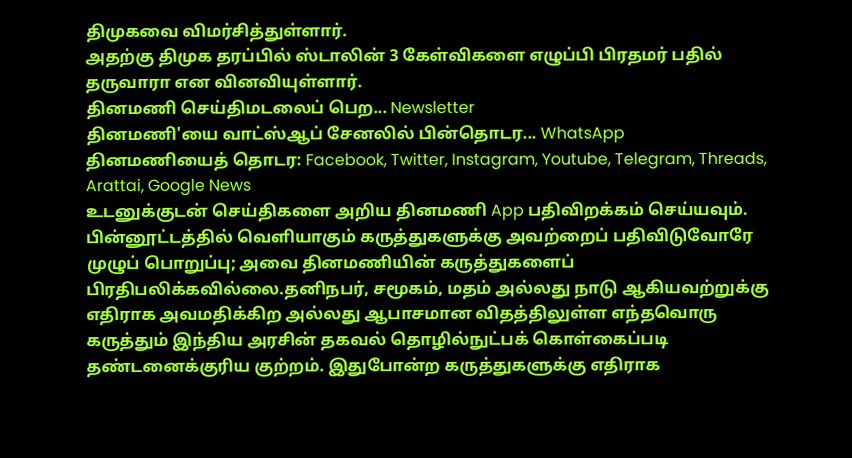திமுகவை விமர்சித்துள்ளார்.
அதற்கு திமுக தரப்பில் ஸ்டாலின் 3 கேள்விகளை எழுப்பி பிரதமர் பதில் தருவாரா என வினவியுள்ளார்.
தினமணி செய்திமடலைப் பெற... Newsletter
தினமணி'யை வாட்ஸ்ஆப் சேனலில் பின்தொடர... WhatsApp
தினமணியைத் தொடர: Facebook, Twitter, Instagram, Youtube, Telegram, Threads, Arattai, Google News
உடனுக்குடன் செய்திகளை அறிய தினமணி App பதிவிறக்கம் செய்யவும்.
பின்னூட்டத்தில் வெளியாகும் கருத்துகளுக்கு அவற்றைப் பதிவிடுவோரே முழுப் பொறுப்பு; அவை தினமணியின் கருத்துகளைப் பிரதிபலிக்கவில்லை.தனிநபர், சமூகம், மதம் அல்லது நாடு ஆகியவற்றுக்கு எதிராக அவமதிக்கிற அல்லது ஆபாசமான விதத்திலுள்ள எந்தவொரு கருத்தும் இந்திய அரசின் தகவல் தொழில்நுட்பக் கொள்கைப்படி தண்டனைக்குரிய குற்றம். இதுபோன்ற கருத்துகளுக்கு எதிராக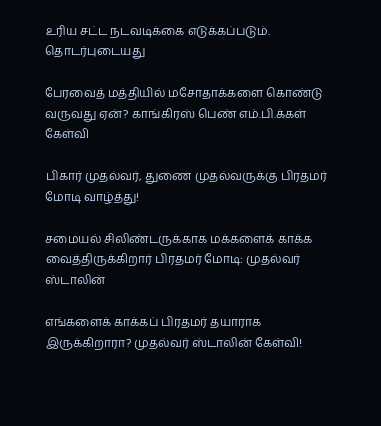உரிய சட்ட நடவடிக்கை எடுக்கப்படும்.
தொடர்புடையது

பேரவைத் மத்தியில் மசோதாக்களை கொண்டு வருவது ஏன்? காங்கிரஸ் பெண் எம்.பி.க்கள் கேள்வி

பிகார் முதல்வர், துணை முதல்வருக்கு பிரதமர் மோடி வாழ்த்து!

சமையல் சிலிண்டருக்காக மக்களைக் காக்க வைத்திருக்கிறார் பிரதமர் மோடி: முதல்வர் ஸ்டாலின்

எங்களைக் காக்கப் பிரதமர் தயாராக இருக்கிறாரா? முதல்வர் ஸ்டாலின் கேள்வி!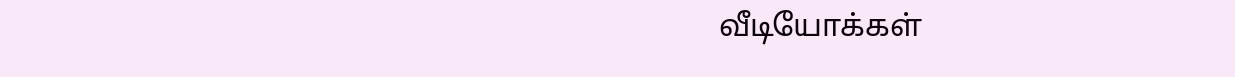வீடியோக்கள்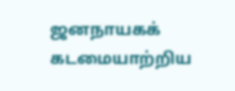ஜனநாயகக் கடமையாற்றிய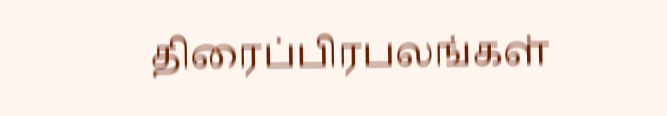திரைப்பிரபலங்கள்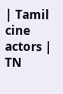| Tamil cine actors | TN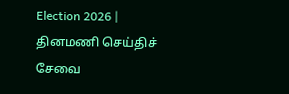Election 2026 |
தினமணி செய்திச் சேவை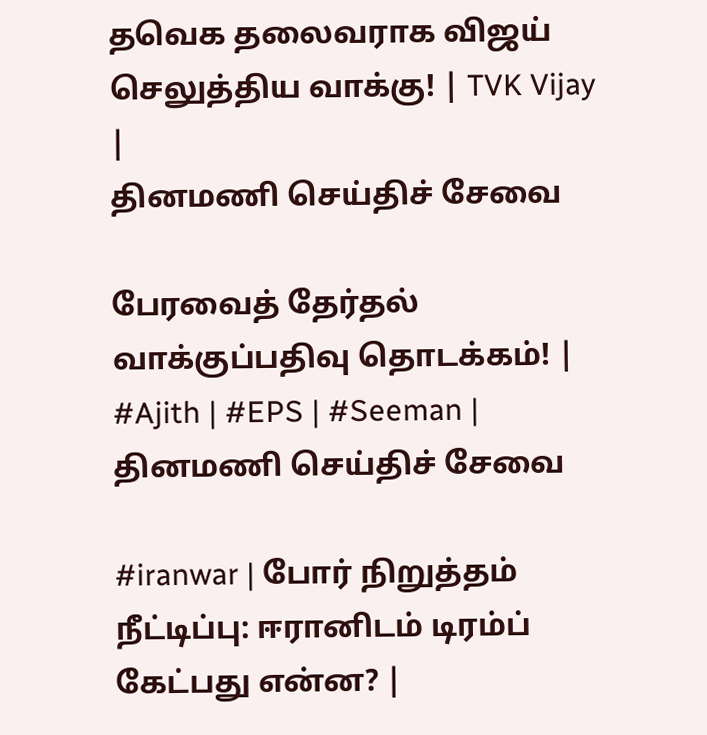தவெக தலைவராக விஜய் செலுத்திய வாக்கு! | TVK Vijay |
தினமணி செய்திச் சேவை

பேரவைத் தேர்தல் வாக்குப்பதிவு தொடக்கம்! | #Ajith | #EPS | #Seeman |
தினமணி செய்திச் சேவை

#iranwar | போர் நிறுத்தம் நீட்டிப்பு: ஈரானிடம் டிரம்ப் கேட்பது என்ன? |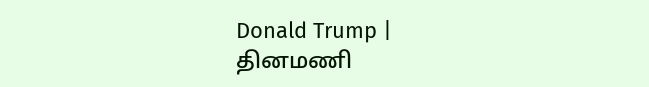Donald Trump |
தினமணி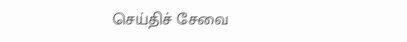செய்திச் சேவை